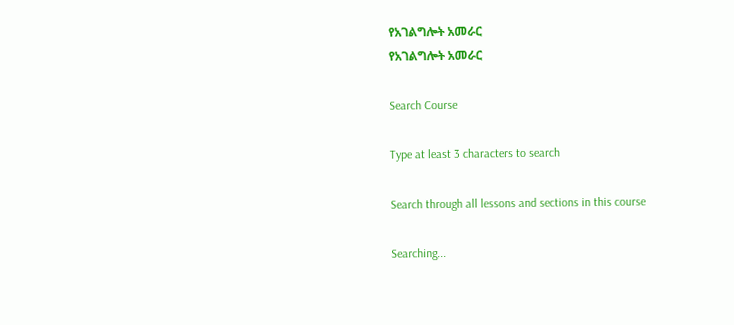የአገልግሎት አመራር
የአገልግሎት አመራር

Search Course

Type at least 3 characters to search

Search through all lessons and sections in this course

Searching...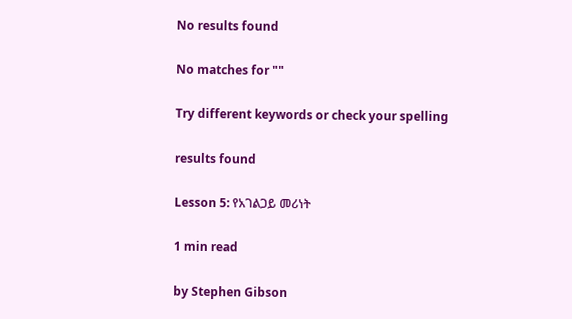No results found

No matches for ""

Try different keywords or check your spelling

results found

Lesson 5: የአገልጋይ መሪነት

1 min read

by Stephen Gibson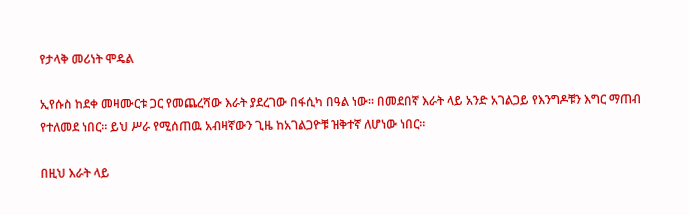የታላቅ መሪነት ሞዴል

ኢየሱስ ከደቀ መዛሙርቱ ጋር የመጨረሻው እራት ያደረገው በፋሲካ በዓል ነው። በመደበኛ እራት ላይ አንድ አገልጋይ የእንግዶቹን እግር ማጠብ የተለመደ ነበር። ይህ ሥራ የሚሰጠዉ አብዛኛውን ጊዜ ከአገልጋዮቹ ዝቅተኛ ለሆነው ነበር።

በዚህ እራት ላይ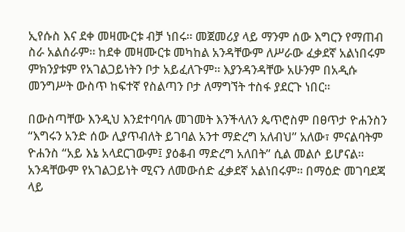ኢየሱስ እና ደቀ መዛሙርቱ ብቻ ነበሩ። መጀመሪያ ላይ ማንም ሰው እግርን የማጠብ ስራ አልሰራም። ከደቀ መዛሙርቱ መካከል አንዳቸውም ለሥራው ፈቃደኛ አልነበሩም ምክንያቱም የአገልጋይነትን ቦታ አይፈለጉም። እያንዳንዳቸው አሁንም በአዲሱ መንግሥት ውስጥ ከፍተኛ የስልጣን ቦታ ለማግኘት ተስፋ ያደርጉ ነበር።

በውስጣቸው እንዲህ እንደተባባሉ መገመት እንችላለን ጴጥሮስም በፀጥታ ዮሐንስን “እግሩን አንድ ሰው ሊያጥብለት ይገባል አንተ ማድረግ አለብህ” አለው፣ ምናልባትም ዮሐንስ “አይ እኔ አላደርገውም፤ ያዕቆብ ማድረግ አለበት” ሲል መልሶ ይሆናል። አንዳቸውም የአገልጋይነት ሚናን ለመውሰድ ፈቃደኛ አልነበሩም። በማዕድ መገባደጃ ላይ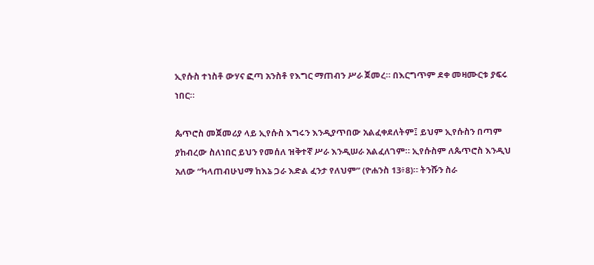ኢየሱስ ተነስቶ ውሃና ፎጣ አንስቶ የእግር ማጠብን ሥራ ጀመረ። በእርግጥም ደቀ መዛሙርቱ ያፍሩ ነበር።

ጴጥሮስ መጀመሪያ ላይ ኢየሱስ እግሩን እንዲያጥበው አልፈቀደለትም፤ ይህም ኢየሱስን በጣም ያከብረው ስለነበር ይህን የመሰለ ዝቅተኛ ሥራ እንዲሠራ አልፈለገም። ኢየሱስም ለጴጥሮስ እንዲህ አለው “ካላጠብሁህማ ከእኔ ጋራ እድል ፈንታ የለህም” (ዮሐንስ 13፥8)። ትንሹን ስራ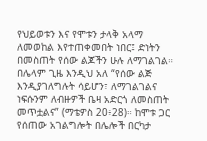የህይወቱን እና የሞቱን ታላቅ አላማ ለመወከል እየተጠቀመበት ነበር፤ ድነትን በመስጠት የሰው ልጆችን ሁሉ ለማገልገል። በሌላም ጊዜ እንዲህ አለ “የሰው ልጅ እንዲያገለግሉት ሳይሆን፣ ለማገልገልና ነፍሱንም ለብዙዎች ቤዛ አድርጎ ለመስጠት መጥቷልና” (ማቴዎስ 20፥28)። ከሞቱ ጋር የሰጠው አገልግሎት በሌሎች በርካታ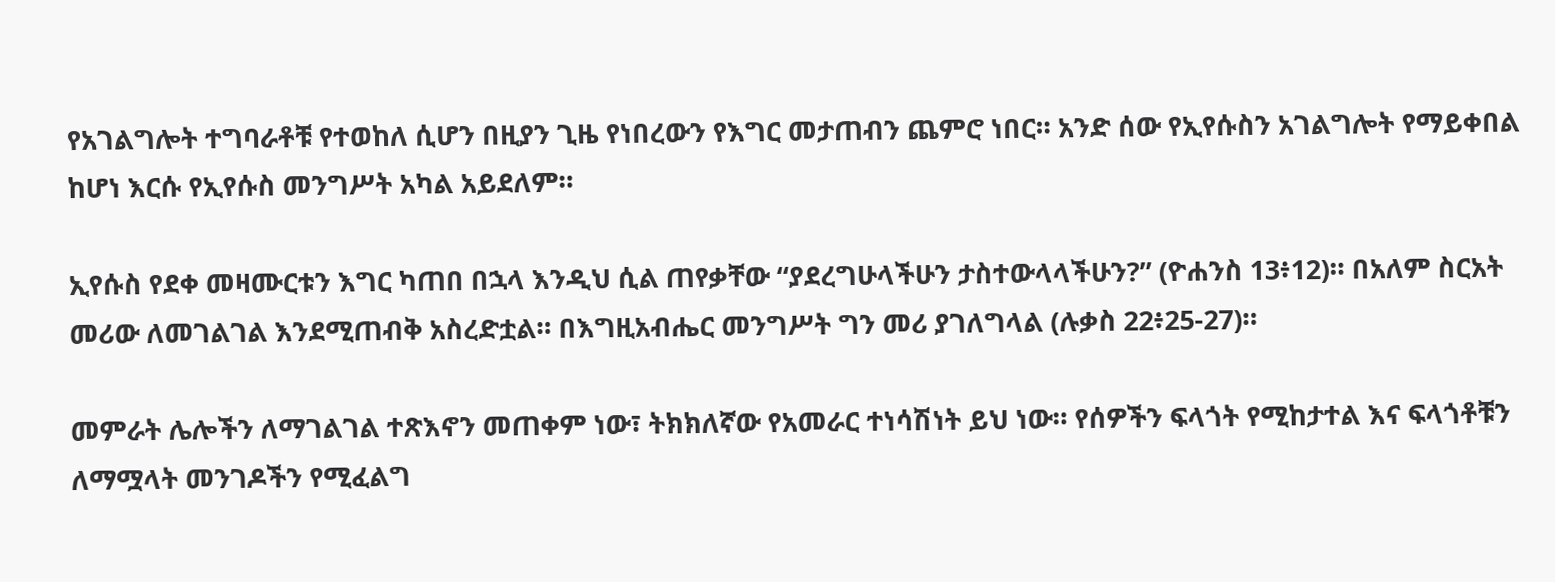የአገልግሎት ተግባራቶቹ የተወከለ ሲሆን በዚያን ጊዜ የነበረውን የእግር መታጠብን ጨምሮ ነበር። አንድ ሰው የኢየሱስን አገልግሎት የማይቀበል ከሆነ እርሱ የኢየሱስ መንግሥት አካል አይደለም።

ኢየሱስ የደቀ መዛሙርቱን እግር ካጠበ በኋላ እንዲህ ሲል ጠየቃቸው “ያደረግሁላችሁን ታስተውላላችሁን?” (ዮሐንስ 13፥12)። በአለም ስርአት መሪው ለመገልገል እንደሚጠብቅ አስረድቷል። በእግዚአብሔር መንግሥት ግን መሪ ያገለግላል (ሉቃስ 22፥25-27)።

መምራት ሌሎችን ለማገልገል ተጽእኖን መጠቀም ነው፣ ትክክለኛው የአመራር ተነሳሽነት ይህ ነው። የሰዎችን ፍላጎት የሚከታተል እና ፍላጎቶቹን ለማሟላት መንገዶችን የሚፈልግ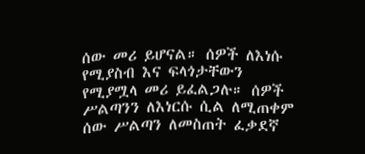ሰው መሪ ይሆናል። ሰዎች ለእነሱ የሚያስብ እና ፍላጎታቸውን የሚያሟላ መሪ ይፈልጋሉ። ሰዎች ሥልጣንን ለእነርሱ ሲል ለሚጠቀም ሰው ሥልጣን ለመስጠት ፈቃደኛ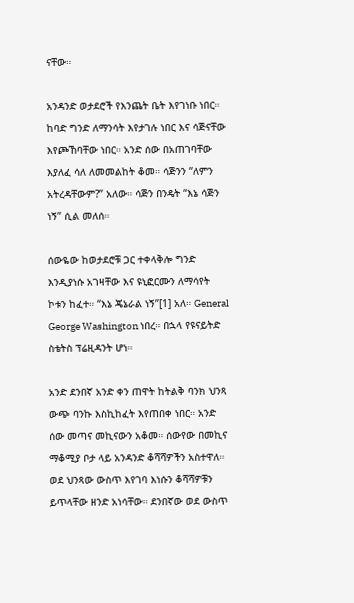ናቸው።

አንዳንድ ወታደሮች የእንጨት ቤት እየገነቡ ነበር። ከባድ ግንድ ለማንሳት እየታገሉ ነበር እና ሳጅናቸው እየጮኸባቸው ነበር። አንድ ሰው በአጠገባቸው እያለፈ ሳለ ለመመልከት ቆመ። ሳጅንን “ለምን አትረዳቸውም?” አለው። ሳጅን በንዴት “እኔ ሳጅን ነኝ” ሲል መለሰ።

ሰውዬው ከወታደሮቹ ጋር ተቀላቅሎ ግንድ እንዲያነሱ አገዛቸው እና ዩኒፎርሙን ለማሳየት ኮቱን ከፈተ። “እኔ ጄኔራል ነኝ”[1] አለ። General George Washington ነበረ። በኋላ የዩናይትድ ስቴትስ ፕሬዚዳንት ሆነ።

አንድ ደንበኛ አንድ ቀን ጠዋት ከትልቅ ባንክ ህንጻ ውጭ ባንኩ እስኪከፈት እየጠበቀ ነበር። አንድ ሰው መጣና መኪናውን አቆመ። ሰውየው በመኪና ማቆሚያ ቦታ ላይ አንዳንድ ቆሻሻዎችን አስተዋለ። ወደ ህንጻው ውስጥ እየገባ እነሱን ቆሻሻዎቹን ይጥላቸው ዘንድ አነሳቸው። ደንበኛው ወደ ውስጥ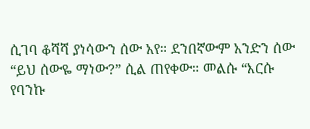ሲገባ ቆሻሻ ያነሳውን ሰው አየ። ደንበኛውም አንድን ሰው “ይህ ሰውዬ ማነው?” ሲል ጠየቀው። መልሱ “እርሱ የባንኩ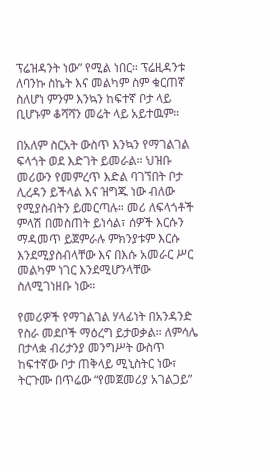ፕሬዝዳንት ነው” የሚል ነበር። ፕሬዚዳንቱ ለባንኩ ስኬት እና መልካም ስም ቁርጠኛ ስለሆነ ምንም እንኳን ከፍተኛ ቦታ ላይ ቢሆኑም ቆሻሻን መሬት ላይ አይተዉም።

በአለም ስርአት ውስጥ እንኳን የማገልገል ፍላጎት ወደ እድገት ይመራል። ህዝቡ መሪውን የመምረጥ እድል ባገኘበት ቦታ ሊረዳን ይችላል እና ዝግጁ ነው ብለው የሚያስብትን ይመርጣሉ። መሪ ለፍላጎቶች ምላሽ በመስጠት ይነሳል፣ ሰዎች እርሱን ማዳመጥ ይጀምራሉ ምክንያቱም እርሱ እንደሚያስብላቸው እና በእሱ አመራር ሥር መልካም ነገር እንደሚሆንላቸው ስለሚገነዘቡ ነው።

የመሪዎች የማገልገል ሃላፊነት በአንዳንድ የስራ መደቦች ማዕረግ ይታወቃል። ለምሳሌ በታላቋ ብሪታንያ መንግሥት ውስጥ ከፍተኛው ቦታ ጠቅላይ ሚኒስትር ነው፣ ትርጉሙ በጥሬው “የመጀመሪያ አገልጋይ”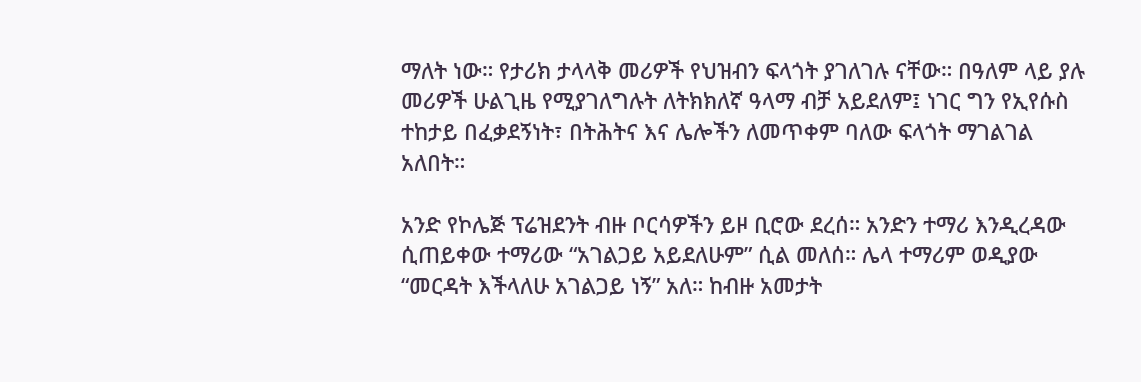ማለት ነው። የታሪክ ታላላቅ መሪዎች የህዝብን ፍላጎት ያገለገሉ ናቸው። በዓለም ላይ ያሉ መሪዎች ሁልጊዜ የሚያገለግሉት ለትክክለኛ ዓላማ ብቻ አይደለም፤ ነገር ግን የኢየሱስ ተከታይ በፈቃደኝነት፣ በትሕትና እና ሌሎችን ለመጥቀም ባለው ፍላጎት ማገልገል አለበት።

አንድ የኮሌጅ ፕሬዝደንት ብዙ ቦርሳዎችን ይዞ ቢሮው ደረሰ። አንድን ተማሪ እንዲረዳው ሲጠይቀው ተማሪው “አገልጋይ አይደለሁም” ሲል መለሰ። ሌላ ተማሪም ወዲያው “መርዳት እችላለሁ አገልጋይ ነኝ” አለ። ከብዙ አመታት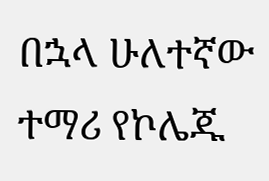በኋላ ሁለተኛው ተማሪ የኮሌጁ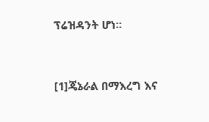ፕሬዝዳንት ሆነ።


[1]ጄኔራል በማእረግ እና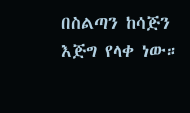በስልጣን ከሳጅን እጅግ የላቀ ነው።